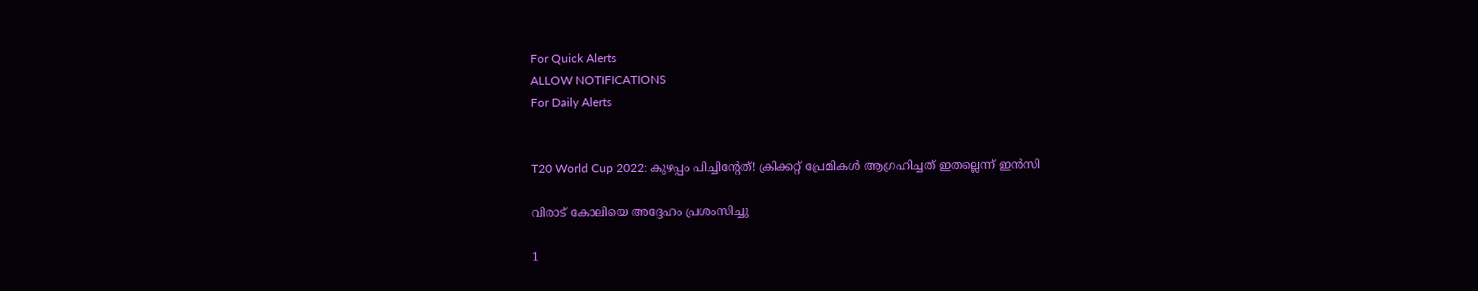For Quick Alerts
ALLOW NOTIFICATIONS
For Daily Alerts


T20 World Cup 2022: കുഴപ്പം പിച്ചിന്റേത്! ക്രിക്കറ്റ് പ്രേമികള്‍ ആഗ്രഹിച്ചത് ഇതല്ലെന്ന് ഇന്‍സി

വിരാട് കോലിയെ അദ്ദേഹം പ്രശംസിച്ചു

1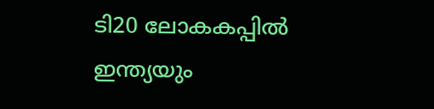ടി20 ലോകകപ്പില്‍ ഇന്ത്യയും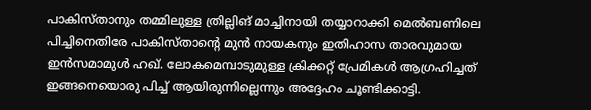പാകിസ്താനും തമ്മിലുള്ള ത്രില്ലിങ് മാച്ചിനായി തയ്യാറാക്കി മെല്‍ബണിലെ പിച്ചിനെതിരേ പാകിസ്താന്റെ മുന്‍ നായകനും ഇതിഹാസ താരവുമായ ഇന്‍സമാമുള്‍ ഹഖ്. ലോകമെമ്പാടുമുള്ള ക്രിക്കറ്റ് പ്രേമികള്‍ ആഗ്രഹിച്ചത് ഇങ്ങനെയൊരു പിച്ച് ആയിരുന്നില്ലെന്നും അദ്ദേഹം ചൂണ്ടിക്കാട്ടി.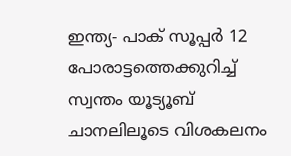ഇന്ത്യ- പാക് സൂപ്പര്‍ 12 പോരാട്ടത്തെക്കുറിച്ച് സ്വന്തം യൂട്യൂബ് ചാനലിലൂടെ വിശകലനം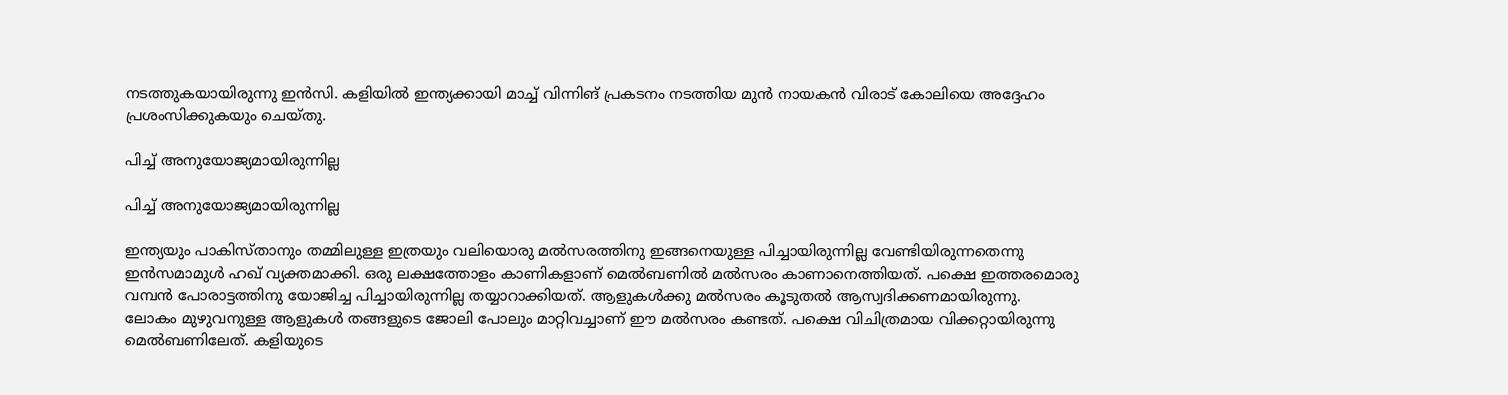നടത്തുകയായിരുന്നു ഇന്‍സി. കളിയില്‍ ഇന്ത്യക്കായി മാച്ച് വിന്നിങ് പ്രകടനം നടത്തിയ മുന്‍ നായകന്‍ വിരാട് കോലിയെ അദ്ദേഹം പ്രശംസിക്കുകയും ചെയ്തു.

പിച്ച് അനുയോജ്യമായിരുന്നില്ല

പിച്ച് അനുയോജ്യമായിരുന്നില്ല

ഇന്ത്യയും പാകിസ്താനും തമ്മിലുള്ള ഇത്രയും വലിയൊരു മല്‍സരത്തിനു ഇങ്ങനെയുള്ള പിച്ചായിരുന്നില്ല വേണ്ടിയിരുന്നതെന്നു ഇന്‍സമാമുള്‍ ഹഖ് വ്യക്തമാക്കി. ഒരു ലക്ഷത്തോളം കാണികളാണ് മെല്‍ബണില്‍ മല്‍സരം കാണാനെത്തിയത്. പക്ഷെ ഇത്തരമൊരു വമ്പന്‍ പോരാട്ടത്തിനു യോജിച്ച പിച്ചായിരുന്നില്ല തയ്യാറാക്കിയത്. ആളുകള്‍ക്കു മല്‍സരം കൂടുതല്‍ ആസ്വദിക്കണമായിരുന്നു.
ലോകം മുഴുവനുള്ള ആളുകള്‍ തങ്ങളുടെ ജോലി പോലും മാറ്റിവച്ചാണ് ഈ മല്‍സരം കണ്ടത്. പക്ഷെ വിചിത്രമായ വിക്കറ്റായിരുന്നു മെല്‍ബണിലേത്. കളിയുടെ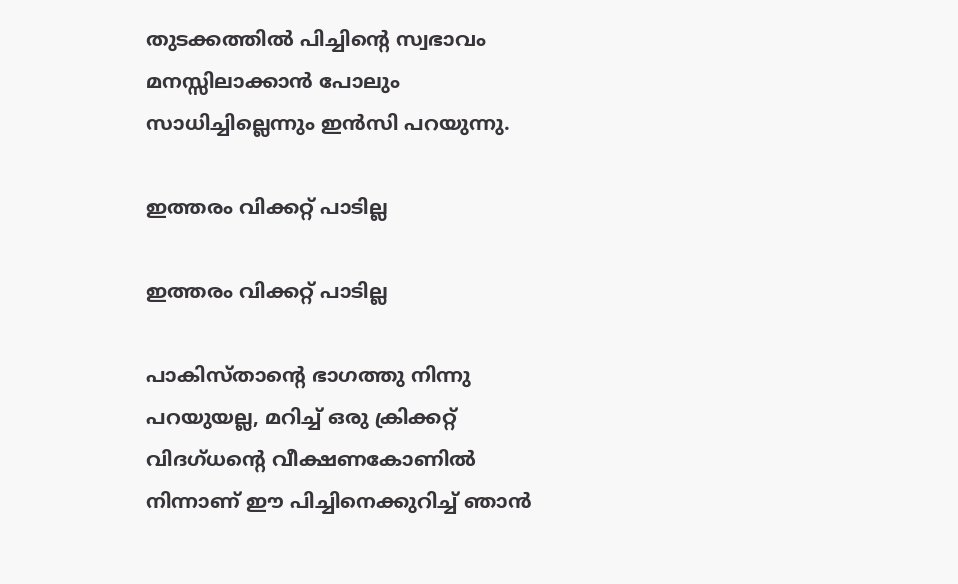തുടക്കത്തില്‍ പിച്ചിന്റെ സ്വഭാവം മനസ്സിലാക്കാന്‍ പോലും സാധിച്ചില്ലെന്നും ഇന്‍സി പറയുന്നു.

ഇത്തരം വിക്കറ്റ് പാടില്ല

ഇത്തരം വിക്കറ്റ് പാടില്ല

പാകിസ്താന്റെ ഭാഗത്തു നിന്നു പറയുയല്ല, മറിച്ച് ഒരു ക്രിക്കറ്റ് വിദഗ്ധന്റെ വീക്ഷണകോണില്‍ നിന്നാണ് ഈ പിച്ചിനെക്കുറിച്ച് ഞാന്‍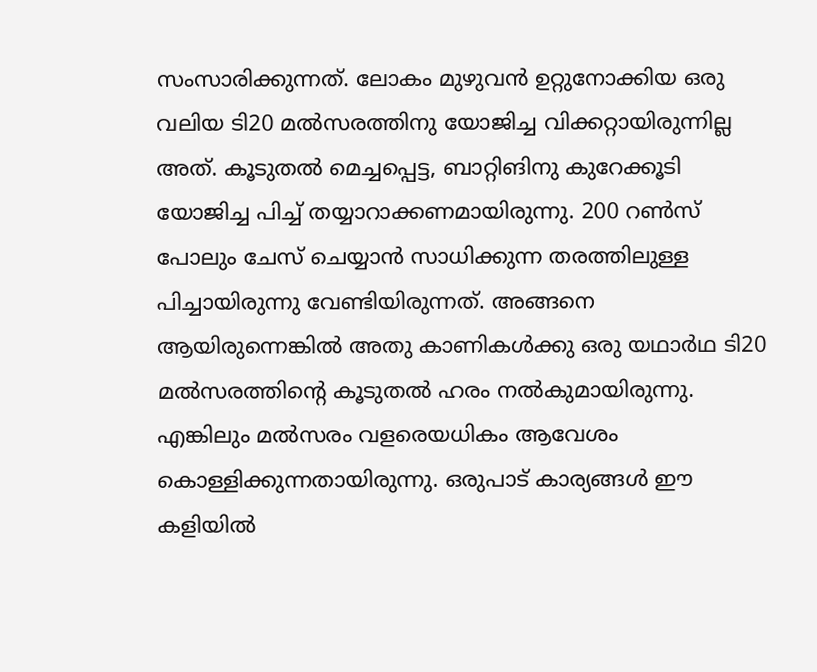സംസാരിക്കുന്നത്. ലോകം മുഴുവന്‍ ഉറ്റുനോക്കിയ ഒരു വലിയ ടി20 മല്‍സരത്തിനു യോജിച്ച വിക്കറ്റായിരുന്നില്ല അത്. കൂടുതല്‍ മെച്ചപ്പെട്ട, ബാറ്റിങിനു കുറേക്കൂടി യോജിച്ച പിച്ച് തയ്യാറാക്കണമായിരുന്നു. 200 റണ്‍സ് പോലും ചേസ് ചെയ്യാന്‍ സാധിക്കുന്ന തരത്തിലുള്ള പിച്ചായിരുന്നു വേണ്ടിയിരുന്നത്. അങ്ങനെ ആയിരുന്നെങ്കില്‍ അതു കാണികള്‍ക്കു ഒരു യഥാര്‍ഥ ടി20 മല്‍സരത്തിന്റെ കൂടുതല്‍ ഹരം നല്‍കുമായിരുന്നു. എങ്കിലും മല്‍സരം വളരെയധികം ആവേശം കൊള്ളിക്കുന്നതായിരുന്നു. ഒരുപാട് കാര്യങ്ങള്‍ ഈ കളിയില്‍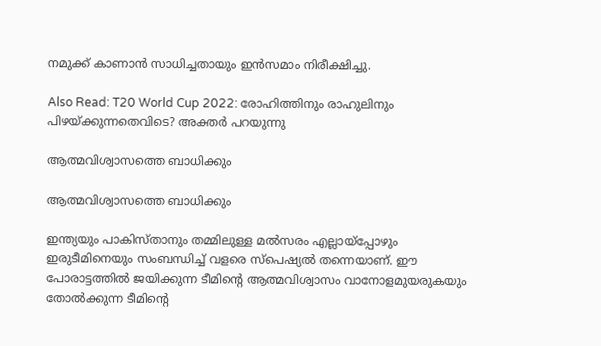നമുക്ക് കാണാന്‍ സാധിച്ചതായും ഇന്‍സമാം നിരീക്ഷിച്ചു.

Also Read: T20 World Cup 2022: രോഹിത്തിനും രാഹുലിനും പിഴയ്ക്കുന്നതെവിടെ? അക്തര്‍ പറയുന്നു

ആത്മവിശ്വാസത്തെ ബാധിക്കും

ആത്മവിശ്വാസത്തെ ബാധിക്കും

ഇന്ത്യയും പാകിസ്താനും തമ്മിലുള്ള മല്‍സരം എല്ലായ്‌പ്പോഴും ഇരുടീമിനെയും സംബന്ധിച്ച് വളരെ സ്‌പെഷ്യല്‍ തന്നെയാണ്. ഈ പോരാട്ടത്തില്‍ ജയിക്കുന്ന ടീമിന്റെ ആത്മവിശ്വാസം വാനോളമുയരുകയും തോല്‍ക്കുന്ന ടീമിന്റെ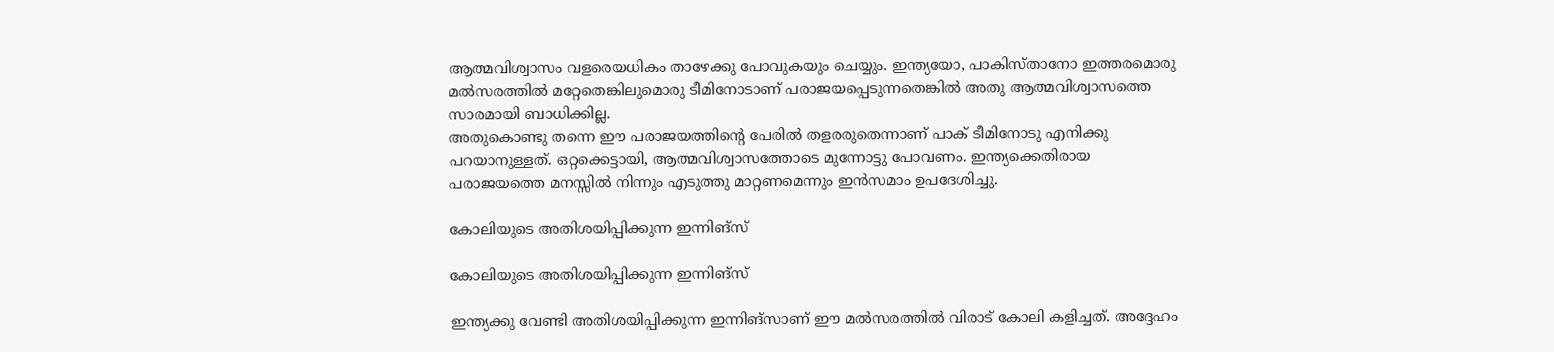ആത്മവിശ്വാസം വളരെയധികം താഴേക്കു പോവുകയും ചെയ്യും. ഇന്ത്യയോ, പാകിസ്താനോ ഇത്തരമൊരു മല്‍സരത്തില്‍ മറ്റേതെങ്കിലുമൊരു ടീമിനോടാണ് പരാജയപ്പെടുന്നതെങ്കില്‍ അതു ആത്മവിശ്വാസത്തെ സാരമായി ബാധിക്കില്ല.
അതുകൊണ്ടു തന്നെ ഈ പരാജയത്തിന്റെ പേരില്‍ തളരരുതെന്നാണ് പാക് ടീമിനോടു എനിക്കു പറയാനുള്ളത്. ഒറ്റക്കെട്ടായി, ആത്മവിശ്വാസത്തോടെ മുന്നോട്ടു പോവണം. ഇന്ത്യക്കെതിരായ പരാജയത്തെ മനസ്സില്‍ നിന്നും എടുത്തു മാറ്റണമെന്നും ഇന്‍സമാം ഉപദേശിച്ചു.

കോലിയുടെ അതിശയിപ്പിക്കുന്ന ഇന്നിങ്‌സ്

കോലിയുടെ അതിശയിപ്പിക്കുന്ന ഇന്നിങ്‌സ്

ഇന്ത്യക്കു വേണ്ടി അതിശയിപ്പിക്കുന്ന ഇന്നിങ്‌സാണ് ഈ മല്‍സരത്തില്‍ വിരാട് കോലി കളിച്ചത്. അദ്ദേഹം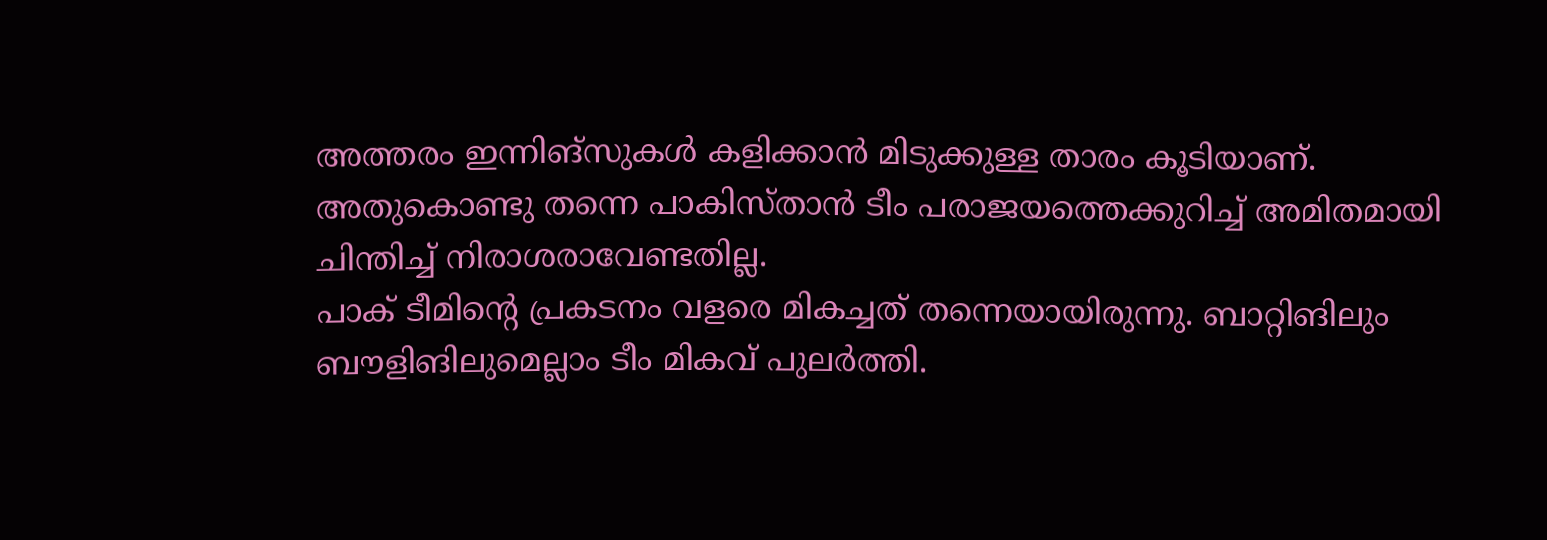അത്തരം ഇന്നിങ്‌സുകള്‍ കളിക്കാന്‍ മിടുക്കുള്ള താരം കൂടിയാണ്. അതുകൊണ്ടു തന്നെ പാകിസ്താന്‍ ടീം പരാജയത്തെക്കുറിച്ച് അമിതമായി ചിന്തിച്ച് നിരാശരാവേണ്ടതില്ല.
പാക് ടീമിന്റെ പ്രകടനം വളരെ മികച്ചത് തന്നെയായിരുന്നു. ബാറ്റിങിലും ബൗളിങിലുമെല്ലാം ടീം മികവ് പുലര്‍ത്തി.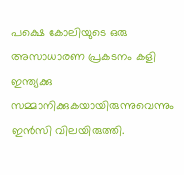പക്ഷെ കോലിയുടെ ഒരു അസാധാരണ പ്രകടനം കളി ഇന്ത്യക്കു സമ്മാനിക്കുകയായിരുന്നുവെന്നും ഇന്‍സി വിലയിരുത്തി.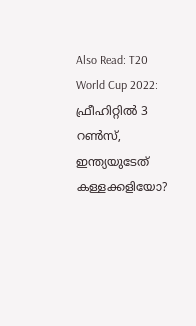Also Read: T20 World Cup 2022: ഫ്രീഹിറ്റില്‍ 3 റണ്‍സ്, ഇന്ത്യയുടേത് കള്ളക്കളിയോ?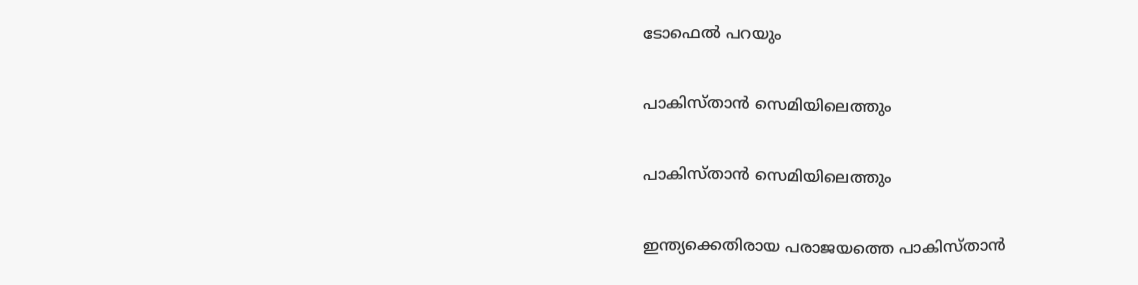ടോഫെല്‍ പറയും

പാകിസ്താന്‍ സെമിയിലെത്തും

പാകിസ്താന്‍ സെമിയിലെത്തും

ഇന്ത്യക്കെതിരായ പരാജയത്തെ പാകിസ്താന്‍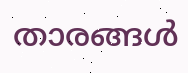താരങ്ങള്‍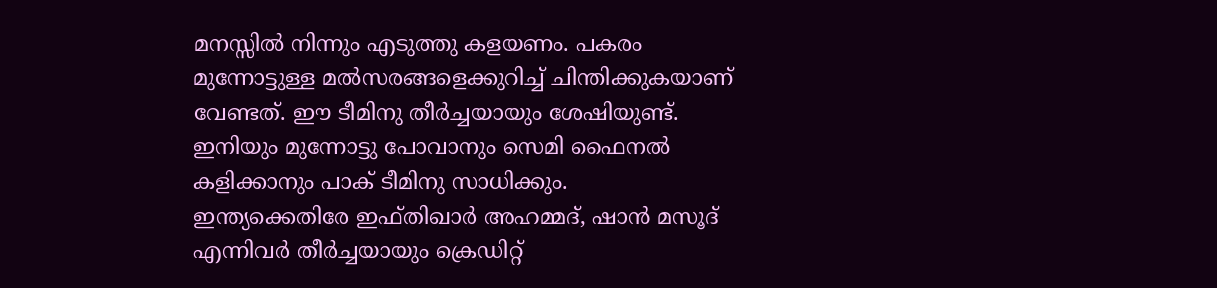മനസ്സില്‍ നിന്നും എടുത്തു കളയണം. പകരം മുന്നോട്ടുള്ള മല്‍സരങ്ങളെക്കുറിച്ച് ചിന്തിക്കുകയാണ് വേണ്ടത്. ഈ ടീമിനു തീര്‍ച്ചയായും ശേഷിയുണ്ട്. ഇനിയും മുന്നോട്ടു പോവാനും സെമി ഫൈനല്‍ കളിക്കാനും പാക് ടീമിനു സാധിക്കും.
ഇന്ത്യക്കെതിരേ ഇഫ്തിഖാര്‍ അഹമ്മദ്, ഷാന്‍ മസൂദ് എന്നിവര്‍ തീര്‍ച്ചയായും ക്രെഡിറ്റ്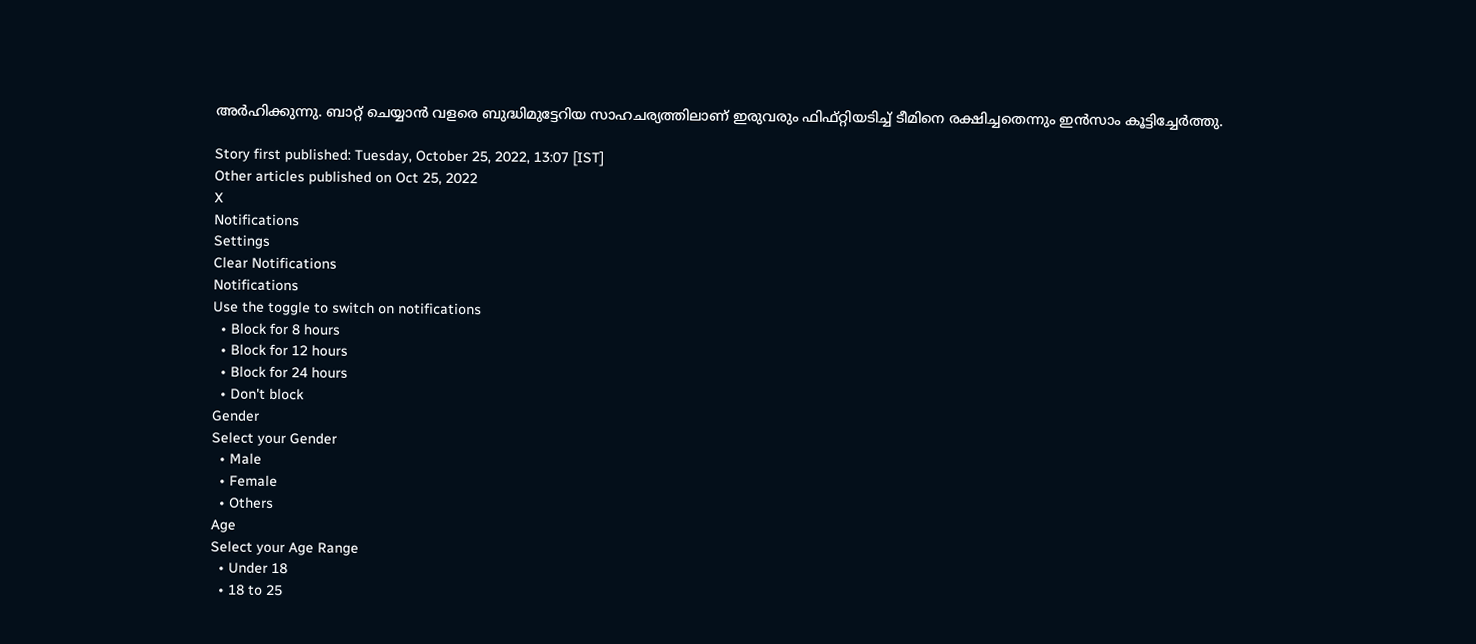അര്‍ഹിക്കുന്നു. ബാറ്റ് ചെയ്യാന്‍ വളരെ ബുദ്ധിമുട്ടേറിയ സാഹചര്യത്തിലാണ് ഇരുവരും ഫിഫ്റ്റിയടിച്ച് ടീമിനെ രക്ഷിച്ചതെന്നും ഇന്‍സാം കൂട്ടിച്ചേര്‍ത്തു.

Story first published: Tuesday, October 25, 2022, 13:07 [IST]
Other articles published on Oct 25, 2022
X
Notifications
Settings
Clear Notifications
Notifications
Use the toggle to switch on notifications
  • Block for 8 hours
  • Block for 12 hours
  • Block for 24 hours
  • Don't block
Gender
Select your Gender
  • Male
  • Female
  • Others
Age
Select your Age Range
  • Under 18
  • 18 to 25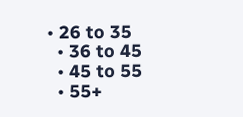• 26 to 35
  • 36 to 45
  • 45 to 55
  • 55+